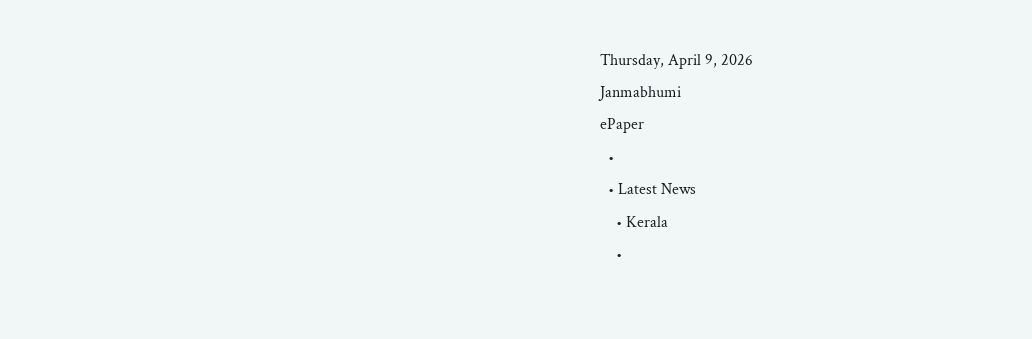Thursday, April 9, 2026
Janmabhumi
ePaper
  •
  • Latest News
    • Kerala
    •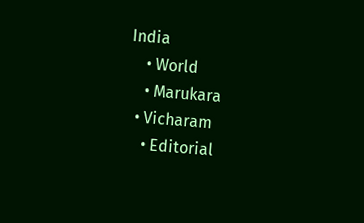India
    • World
    • Marukara
  • Vicharam
    • Editorial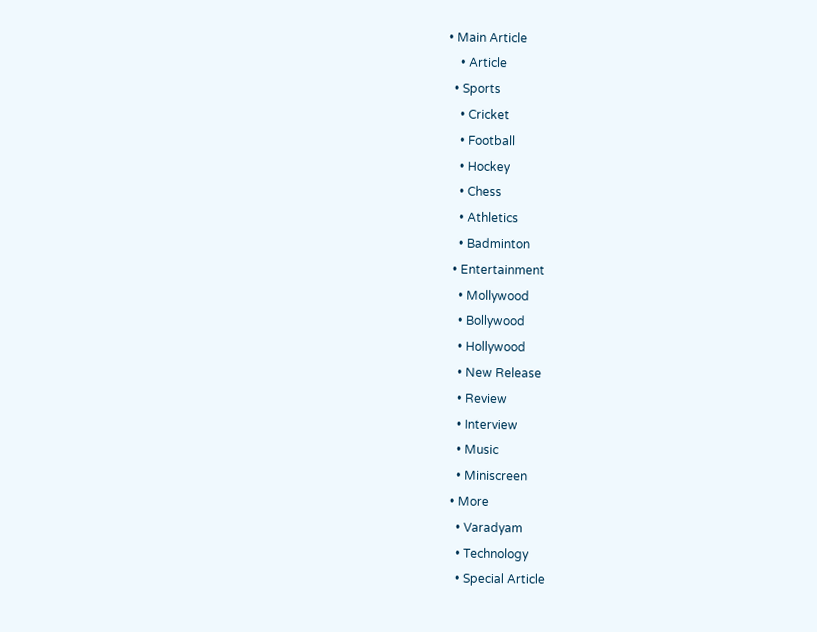• Main Article
    • Article
  • Sports
    • Cricket
    • Football
    • Hockey
    • Chess
    • Athletics
    • Badminton
  • Entertainment
    • Mollywood
    • Bollywood
    • Hollywood
    • New Release
    • Review
    • Interview
    • Music
    • Miniscreen
  • More
    • Varadyam
    • Technology
    • Special Article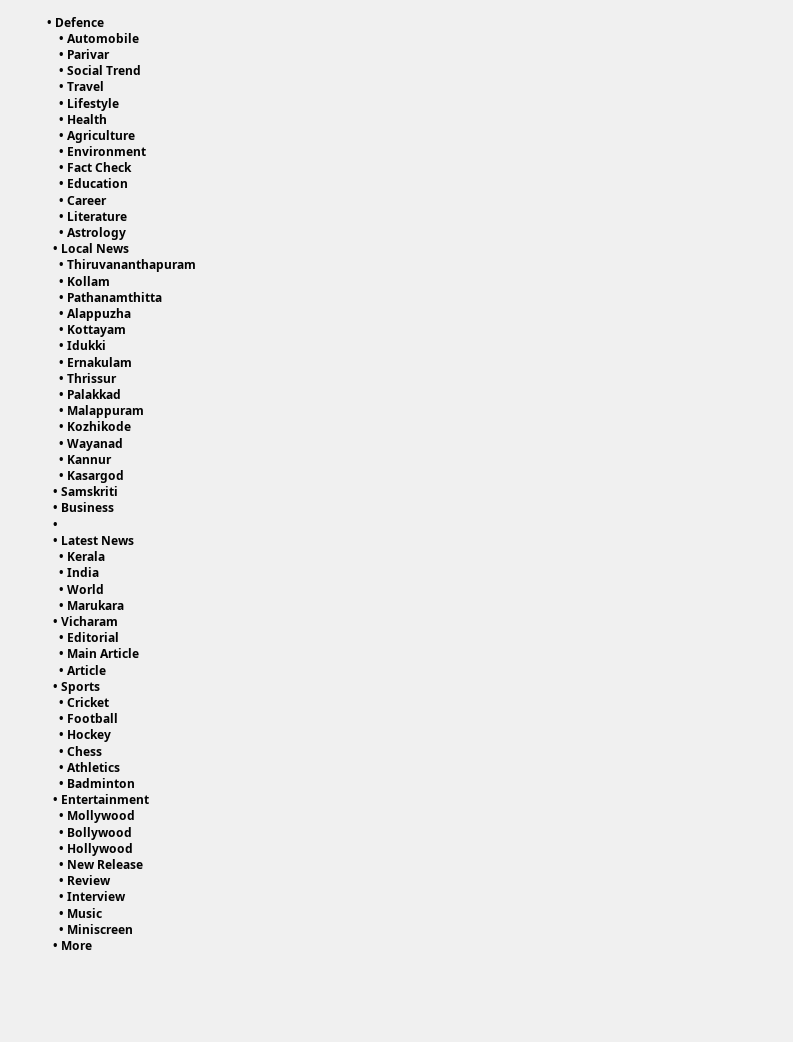• Defence
    • Automobile
    • Parivar
    • Social Trend
    • Travel
    • Lifestyle
    • Health
    • Agriculture
    • Environment
    • Fact Check
    • Education
    • Career
    • Literature
    • Astrology
  • Local News
    • Thiruvananthapuram
    • Kollam
    • Pathanamthitta
    • Alappuzha
    • Kottayam
    • Idukki
    • Ernakulam
    • Thrissur
    • Palakkad
    • Malappuram
    • Kozhikode
    • Wayanad
    • Kannur
    • Kasargod
  • Samskriti
  • Business
  •
  • Latest News
    • Kerala
    • India
    • World
    • Marukara
  • Vicharam
    • Editorial
    • Main Article
    • Article
  • Sports
    • Cricket
    • Football
    • Hockey
    • Chess
    • Athletics
    • Badminton
  • Entertainment
    • Mollywood
    • Bollywood
    • Hollywood
    • New Release
    • Review
    • Interview
    • Music
    • Miniscreen
  • More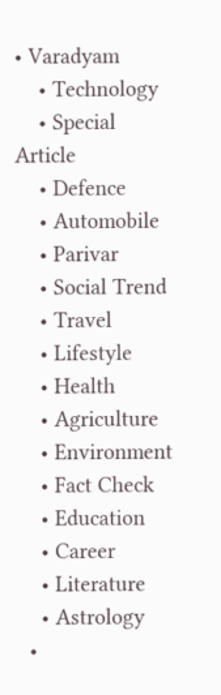• Varadyam
    • Technology
    • Special Article
    • Defence
    • Automobile
    • Parivar
    • Social Trend
    • Travel
    • Lifestyle
    • Health
    • Agriculture
    • Environment
    • Fact Check
    • Education
    • Career
    • Literature
    • Astrology
  •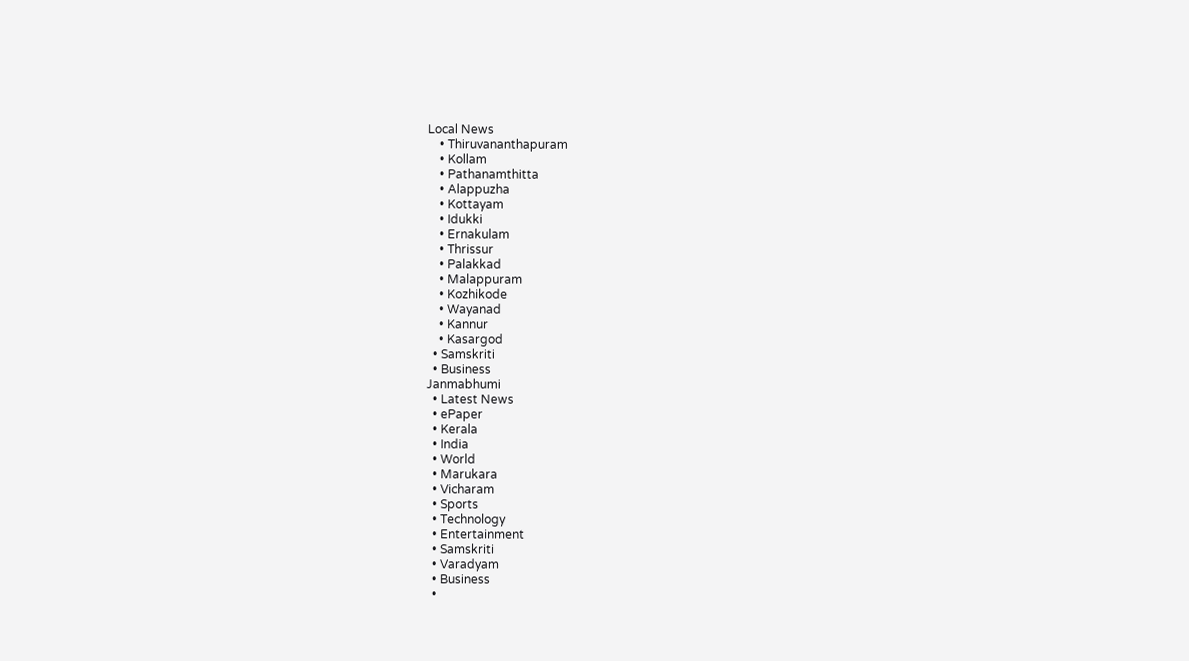Local News
    • Thiruvananthapuram
    • Kollam
    • Pathanamthitta
    • Alappuzha
    • Kottayam
    • Idukki
    • Ernakulam
    • Thrissur
    • Palakkad
    • Malappuram
    • Kozhikode
    • Wayanad
    • Kannur
    • Kasargod
  • Samskriti
  • Business
Janmabhumi
  • Latest News
  • ePaper
  • Kerala
  • India
  • World
  • Marukara
  • Vicharam
  • Sports
  • Technology
  • Entertainment
  • Samskriti
  • Varadyam
  • Business
  •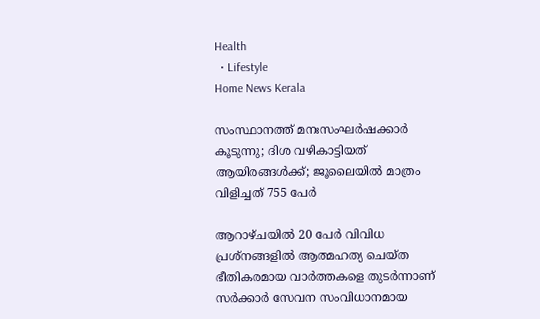Health
  • Lifestyle
Home News Kerala

സംസ്ഥാനത്ത് മനഃസംഘര്‍ഷക്കാര്‍ കൂടുന്നു; ദിശ വഴികാട്ടിയത് ആയിരങ്ങള്‍ക്ക്; ജൂലൈയില്‍ മാത്രം വിളിച്ചത് 755 പേര്‍

ആറാഴ്ചയില്‍ 20 പേര്‍ വിവിധ പ്രശ്നങ്ങളില്‍ ആത്മഹത്യ ചെയ്ത ഭീതികരമായ വാര്‍ത്തകളെ തുടര്‍ന്നാണ് സര്‍ക്കാര്‍ സേവന സംവിധാനമായ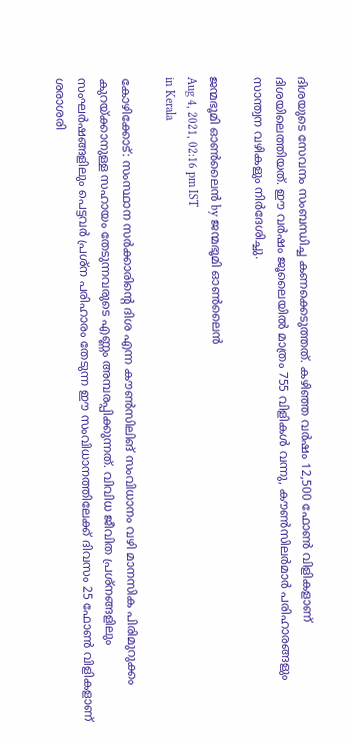ദിശയുടെ സേവനം സംബന്ധിച്ച കണക്കെടുത്തത്. കഴിഞ്ഞ വര്‍ഷം 12,500 ഫോണ്‍ വിളികളാണ് ദിശയിലെത്തിയത്. ഈ വര്‍ഷം ജൂലൈയില്‍ മാത്രം 755 വിളികള്‍ വന്നു, കൗണ്‍സിലര്‍മാര്‍ പരിഹാരങ്ങളും സാന്ത്വന വഴികളും നിര്‍ദേശിച്ചു.

ജന്മഭൂമി ഓണ്‍ലൈന്‍ by ജന്മഭൂമി ഓണ്‍ലൈന്‍
Aug 4, 2021, 02:16 pm IST
in Kerala

കോഴിക്കോട്: സംസ്ഥാന സര്‍ക്കാരിന്റെ ദിശ എന്ന കൗണ്‍സിലിങ് സംവിധാനം വഴി മാനസിക പിരിമുറുക്കം കുറയ്‌ക്കാനുള്ള സഹായം തേടുന്നവരുടെ എണ്ണം അമ്പരപ്പിക്കുന്നത്. വിവിധ ജീവിത പ്രശ്നങ്ങളിലും സംഘര്‍ഷങ്ങളിലും പെട്ടവര്‍ പ്രശ്ന പരിഹാരം തേടുന്ന ഈ സംവിധാനത്തിലേക്ക് ദിവസം 25 ഫോണ്‍ വിളികളാണ് ശരാശരി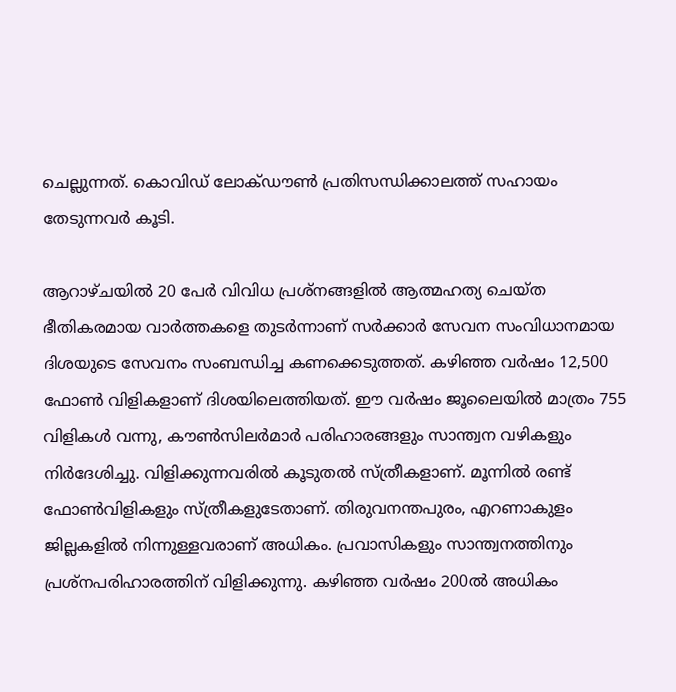ചെല്ലുന്നത്. കൊവിഡ് ലോക്ഡൗണ്‍ പ്രതിസന്ധിക്കാലത്ത് സഹായം തേടുന്നവര്‍ കൂടി.

ആറാഴ്ചയില്‍ 20 പേര്‍ വിവിധ പ്രശ്നങ്ങളില്‍ ആത്മഹത്യ ചെയ്ത ഭീതികരമായ വാര്‍ത്തകളെ തുടര്‍ന്നാണ് സര്‍ക്കാര്‍ സേവന സംവിധാനമായ ദിശയുടെ സേവനം സംബന്ധിച്ച കണക്കെടുത്തത്. കഴിഞ്ഞ വര്‍ഷം 12,500 ഫോണ്‍ വിളികളാണ് ദിശയിലെത്തിയത്. ഈ വര്‍ഷം ജൂലൈയില്‍ മാത്രം 755 വിളികള്‍ വന്നു, കൗണ്‍സിലര്‍മാര്‍ പരിഹാരങ്ങളും സാന്ത്വന വഴികളും നിര്‍ദേശിച്ചു. വിളിക്കുന്നവരില്‍ കൂടുതല്‍ സ്ത്രീകളാണ്. മൂന്നില്‍ രണ്ട് ഫോണ്‍വിളികളും സ്ത്രീകളുടേതാണ്. തിരുവനന്തപുരം, എറണാകുളം ജില്ലകളില്‍ നിന്നുള്ളവരാണ് അധികം. പ്രവാസികളും സാന്ത്വനത്തിനും പ്രശ്നപരിഹാരത്തിന് വിളിക്കുന്നു. കഴിഞ്ഞ വര്‍ഷം 200ല്‍ അധികം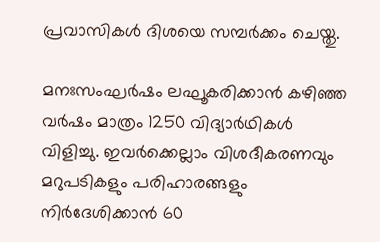പ്രവാസികള്‍ ദിശയെ സമ്പര്‍ക്കം ചെയ്തു.

മനഃസംഘര്‍ഷം ലഘൂകരിക്കാന്‍ കഴിഞ്ഞ വര്‍ഷം മാത്രം 1250 വിദ്യാര്‍ഥികള്‍ വിളിച്ചു. ഇവര്‍ക്കെല്ലാം വിശദീകരണവും മറുപടികളും പരിഹാരങ്ങളും നിര്‍ദേശിക്കാന്‍ 60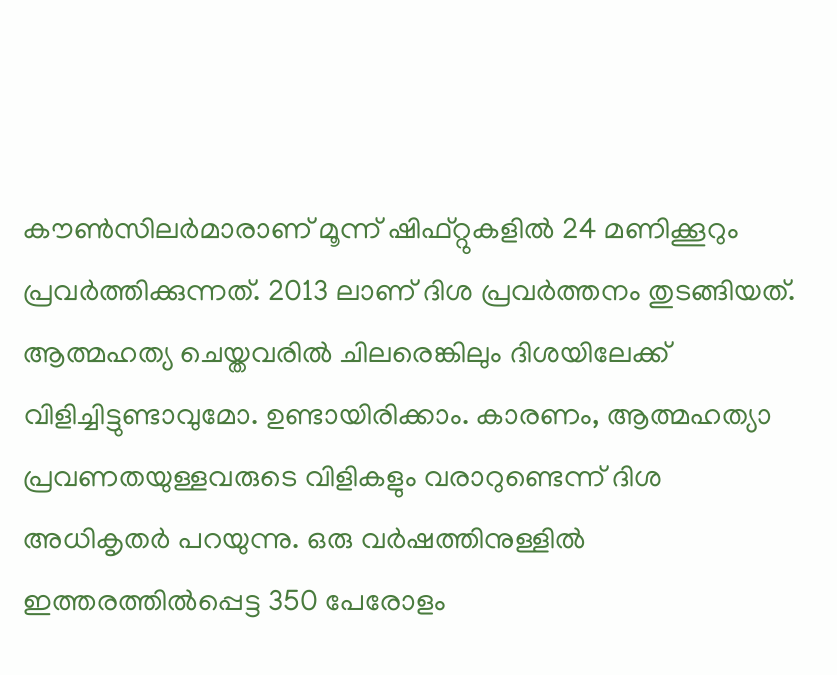കൗണ്‍സിലര്‍മാരാണ് മൂന്ന് ഷിഫ്റ്റുകളില്‍ 24 മണിക്കൂറും പ്രവര്‍ത്തിക്കുന്നത്. 2013 ലാണ് ദിശ പ്രവര്‍ത്തനം തുടങ്ങിയത്. ആത്മഹത്യ ചെയ്തവരില്‍ ചിലരെങ്കിലും ദിശയിലേക്ക് വിളിച്ചിട്ടുണ്ടാവുമോ. ഉണ്ടായിരിക്കാം. കാരണം, ആത്മഹത്യാ പ്രവണതയുള്ളവരുടെ വിളികളും വരാറുണ്ടെന്ന് ദിശ അധികൃതര്‍ പറയുന്നു. ഒരു വര്‍ഷത്തിനുള്ളില്‍ ഇത്തരത്തില്‍പ്പെട്ട 350 പേരോളം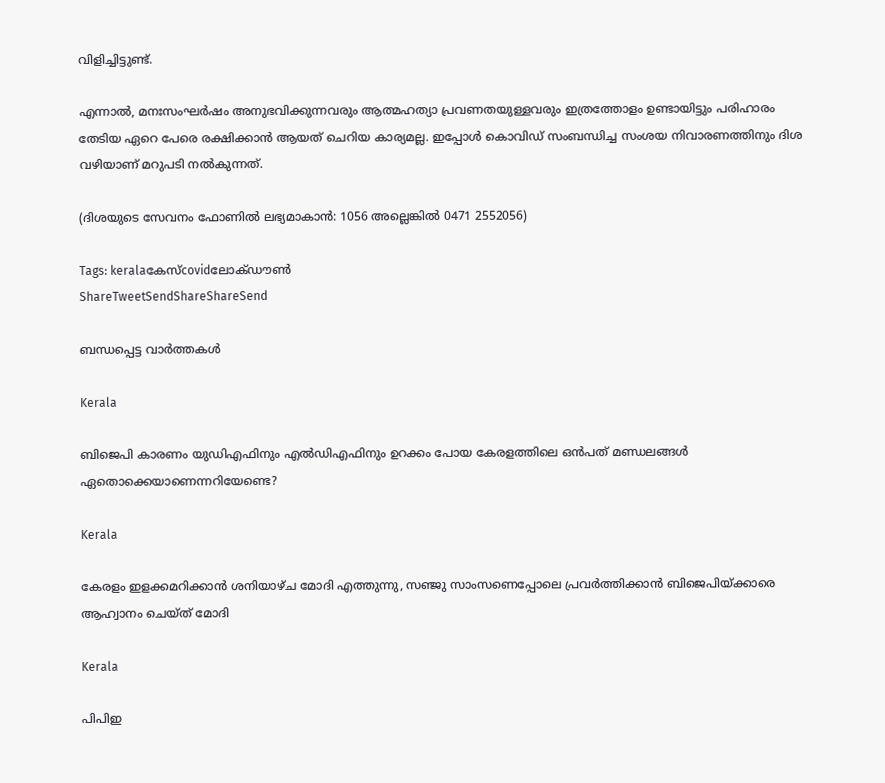വിളിച്ചിട്ടുണ്ട്.

എന്നാല്‍, മനഃസംഘര്‍ഷം അനുഭവിക്കുന്നവരും ആത്മഹത്യാ പ്രവണതയുള്ളവരും ഇത്രത്തോളം ഉണ്ടായിട്ടും പരിഹാരം തേടിയ ഏറെ പേരെ രക്ഷിക്കാന്‍ ആയത് ചെറിയ കാര്യമല്ല. ഇപ്പോള്‍ കൊവിഡ് സംബന്ധിച്ച സംശയ നിവാരണത്തിനും ദിശ വഴിയാണ് മറുപടി നല്‍കുന്നത്.

(ദിശയുടെ സേവനം ഫോണില്‍ ലഭ്യമാകാന്‍: 1056 അല്ലെങ്കില്‍ 0471 2552056)

Tags: keralaകേസ്covidലോക്ഡൗണ്‍
ShareTweetSendShareShareSend

ബന്ധപ്പെട്ട വാര്‍ത്തകള്‍

Kerala

ബിജെപി കാരണം യുഡിഎഫിനും എല്‍ഡിഎഫിനും ഉറക്കം പോയ കേരളത്തിലെ ഒന്‍പത് മണ്ഡലങ്ങള്‍ ഏതൊക്കെയാണെന്നറിയേണ്ടെ?

Kerala

കേരളം ഇളക്കമറിക്കാന്‍ ശനിയാഴ്ച മോദി എത്തുന്നു, സഞ്ജു സാംസണെപ്പോലെ പ്രവര്‍ത്തിക്കാന്‍ ബിജെപിയ്‌ക്കാരെ ആഹ്വാനം ചെയ്ത് മോദി

Kerala

പിപിഇ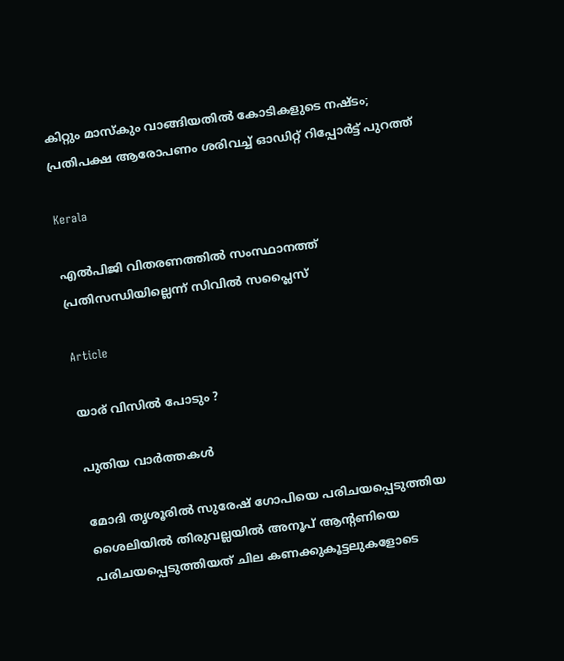കിറ്റും മാസ്കും വാങ്ങിയതിൽ കോടികളുടെ നഷ്ടം; പ്രതിപക്ഷ ആരോപണം ശരിവച്ച് ഓഡിറ്റ് റിപ്പോർട്ട് പുറത്ത്

Kerala

എല്‍പിജി വിതരണത്തില്‍ സംസ്ഥാനത്ത് പ്രതിസന്ധിയില്ലെന്ന് സിവില്‍ സപ്ലൈസ്

Article

യാര് വിസില്‍ പോടും ?

പുതിയ വാര്‍ത്തകള്‍

മോദി തൃശൂരില്‍ സുരേഷ് ഗോപിയെ പരിചയപ്പെടുത്തിയ ശൈലിയില്‍ തിരുവല്ലയില്‍ അനൂപ് ആന്‍റണിയെ പരിചയപ്പെടുത്തിയത് ചില കണക്കുകൂട്ടലുകളോടെ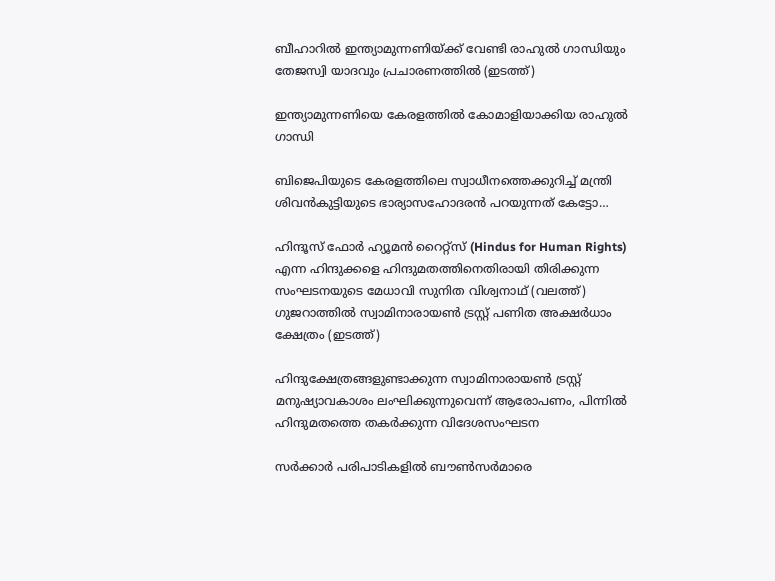ബീഹാറില്‍ ഇന്ത്യാമുന്നണിയ്ക്ക് വേണ്ടി രാഹുല്‍ ഗാന്ധിയും തേജസ്വി യാദവും പ്രചാരണത്തില്‍ (ഇടത്ത്)

ഇന്ത്യാമുന്നണിയെ കേരളത്തില്‍ കോമാളിയാക്കിയ രാഹുല്‍ ഗാന്ധി

ബിജെപിയുടെ കേരളത്തിലെ സ്വാധീനത്തെക്കുറിച്ച് മന്ത്രി ശിവന്‍കുട്ടിയുടെ ഭാര്യാസഹോദരന്‍ പറയുന്നത് കേട്ടോ…

ഹിന്ദൂസ് ഫോര്‍ ഹ്യൂമന്‍ റൈറ്റ്സ് (Hindus for Human Rights) എന്ന ഹിന്ദുക്കളെ ഹിന്ദുമതത്തിനെതിരായി തിരിക്കുന്ന സംഘടനയുടെ മേധാവി സുനിത വിശ്വനാഥ് (വലത്ത്) ഗുജറാത്തില്‍ സ്വാമിനാരായണ്‍ ട്രസ്റ്റ് പണിത അക്ഷര്‍ധാം ക്ഷേത്രം (ഇടത്ത്)

ഹിന്ദുക്ഷേത്രങ്ങളുണ്ടാക്കുന്ന സ്വാമിനാരായണ്‍ ട്രസ്റ്റ് മനുഷ്യാവകാശം ലംഘിക്കുന്നുവെന്ന് ആരോപണം, പിന്നില്‍ ഹിന്ദുമതത്തെ തകര്‍ക്കുന്ന വിദേശസംഘടന

സര്‍ക്കാര്‍ പരിപാടികളില്‍ ബൗണ്‍സര്‍മാരെ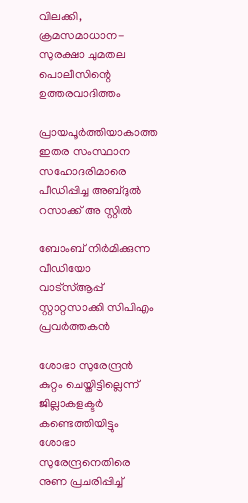വിലക്കി, ക്രമസമാധാന-സുരക്ഷാ ചുമതല പൊലീസിന്റെ ഉത്തരവാദിത്തം

പ്രായപൂര്‍ത്തിയാകാത്ത ഇതര സംസ്ഥാന സഹോദരിമാരെ പീഡിപ്പിച്ച അബ്ദുല്‍ റസാക്ക് അ സ്റ്റില്‍

ബോംബ് നിര്‍മിക്കുന്ന വീഡിയോ വാട്‌സ്ആപ്പ് സ്റ്റാറ്റസാക്കി സിപിഎം പ്രവര്‍ത്തകന്‍

ശോഭാ സുരേന്ദ്രന്‍ കുറ്റം ചെയ്തിട്ടില്ലെന്ന് ജില്ലാകളക്ടര്‍ കണ്ടെത്തിയിട്ടും ശോഭാ സുരേന്ദ്രനെതിരെ നുണ പ്രചരിപ്പിച്ച്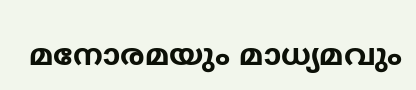മനോരമയും മാധ്യമവും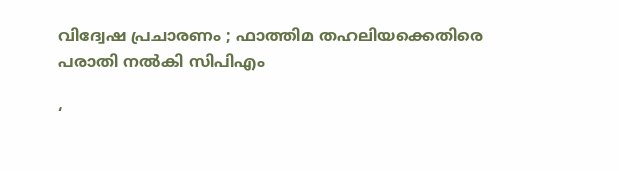വിദ്വേഷ പ്രചാരണം ; ഫാത്തിമ തഹലിയക്കെതിരെ പരാതി നല്‍കി സിപിഎം

‘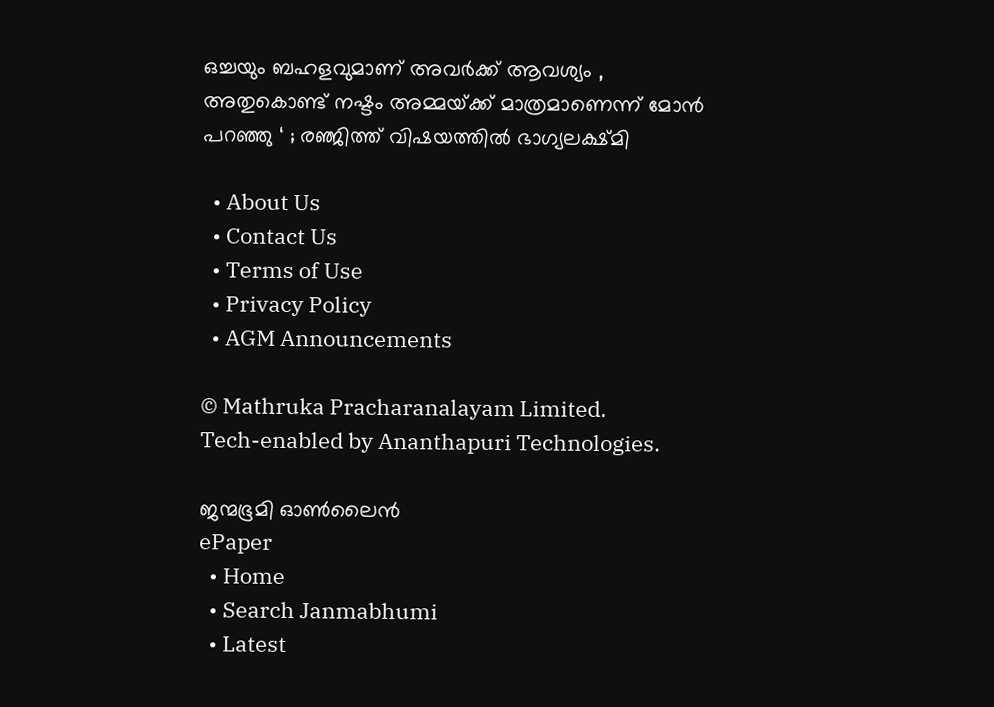ഒച്ചയും ബഹളവുമാണ് അവർക്ക് ആവശ്യം , അതുകൊണ്ട് നഷ്ടം അമ്മയ്‌ക്ക് മാത്രമാണെന്ന് മോൻ പറഞ്ഞു ‘ ; രഞ്ജിത്ത് വിഷയത്തിൽ ഭാഗ്യലക്ഷ്മി

  • About Us
  • Contact Us
  • Terms of Use
  • Privacy Policy
  • AGM Announcements

© Mathruka Pracharanalayam Limited.
Tech-enabled by Ananthapuri Technologies.

ജന്മഭൂമി ഓണ്‍ലൈന്‍
ePaper
  • Home
  • Search Janmabhumi
  • Latest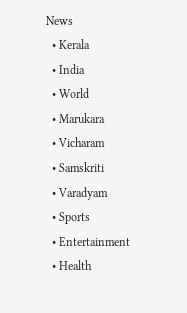News
  • Kerala
  • India
  • World
  • Marukara
  • Vicharam
  • Samskriti
  • Varadyam
  • Sports
  • Entertainment
  • Health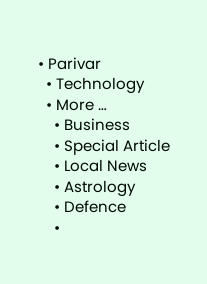• Parivar
  • Technology
  • More …
    • Business
    • Special Article
    • Local News
    • Astrology
    • Defence
    •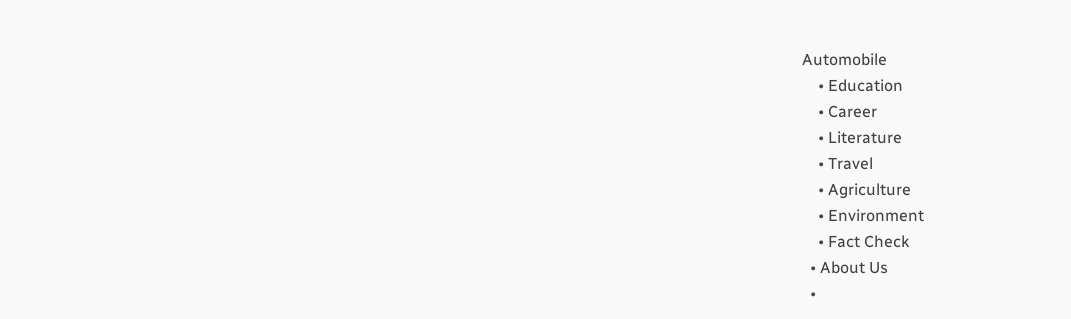Automobile
    • Education
    • Career
    • Literature
    • Travel
    • Agriculture
    • Environment
    • Fact Check
  • About Us
  •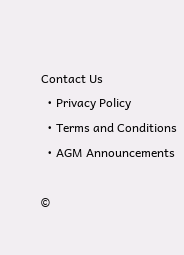Contact Us
  • Privacy Policy
  • Terms and Conditions
  • AGM Announcements

©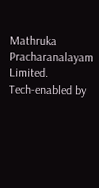Mathruka Pracharanalayam Limited.
Tech-enabled by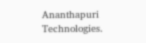Ananthapuri Technologies.